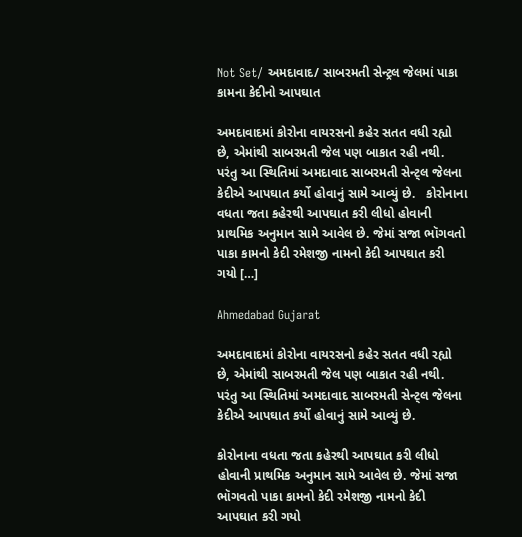Not Set/ અમદાવાદ/ સાબરમતી સેન્ટ્રલ જેલમાં પાકા કામના કેદીનો આપઘાત

અમદાવાદમાં કોરોના વાયરસનો કહેર સતત વધી રહ્યો છે, એમાંથી સાબરમતી જેલ પણ બાકાત રહી નથી. પરંતુ આ સ્થિતિમાં અમદાવાદ સાબરમતી સેન્ટ્લ જેલના કેદીએ આપઘાત કર્યો હોવાનું સામે આવ્યું છે.   કોરોનાના વધતા જતા કહેરથી આપઘાત કરી લીધો હોવાની પ્રાથમિક અનુમાન સામે આવેલ છે. જેમાં સજા ભૉગવતો પાકા કામનો કેદી રમેશજી નામનો કેદી આપઘાત કરી ગયો […]

Ahmedabad Gujarat

અમદાવાદમાં કોરોના વાયરસનો કહેર સતત વધી રહ્યો છે, એમાંથી સાબરમતી જેલ પણ બાકાત રહી નથી. પરંતુ આ સ્થિતિમાં અમદાવાદ સાબરમતી સેન્ટ્લ જેલના કેદીએ આપઘાત કર્યો હોવાનું સામે આવ્યું છે.

કોરોનાના વધતા જતા કહેરથી આપઘાત કરી લીધો હોવાની પ્રાથમિક અનુમાન સામે આવેલ છે. જેમાં સજા ભૉગવતો પાકા કામનો કેદી રમેશજી નામનો કેદી આપઘાત કરી ગયો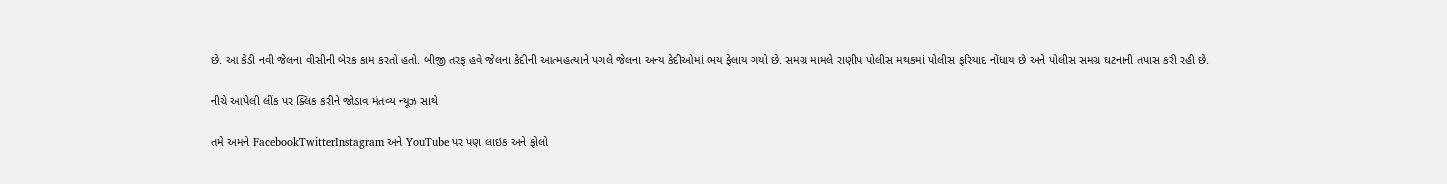છે. આ કેડી નવી જેલના વીસીની બેરક કામ કરતો હતો. બીજી તરફ હવે જેલના કેદીની આત્મહત્યાને પગલે જેલના અન્ય કેદીઓમાં ભય ફેલાય ગયો છે. સમગ્ર મામલે રાણીપ પોલીસ મથકમાં પોલીસ ફરિયાદ નોંધાય છે અને પોલીસ સમગ્ર ઘટનાની તપાસ કરી રહી છે.

નીચે આપેલી લીંક પર ક્લિક કરીને જોડાવ મંતવ્ય ન્યૂઝ સાથે

તમે અમને FacebookTwitterInstagram અને YouTube પર પણ લાઇક અને ફોલો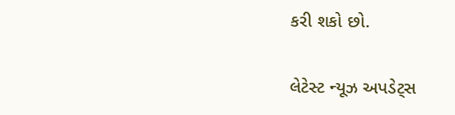કરી શકો છો.

લેટેસ્ટ ન્યૂઝ અપડેટ્સ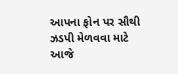આપના ફોન પર સૌથી ઝડપી મેળવવા માટે આજે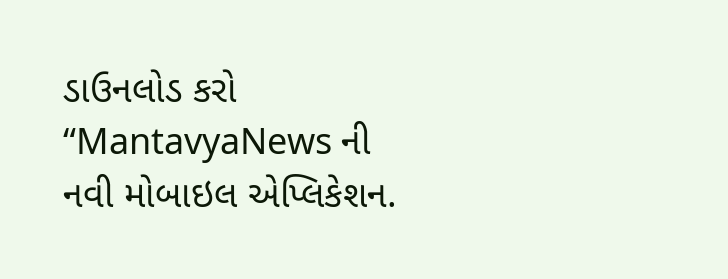ડાઉનલોડ કરો “MantavyaNews ની નવી મોબાઇલ એપ્લિકેશન.